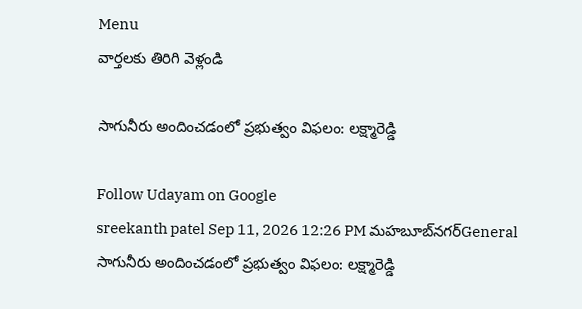Menu
వార్తలకు తిరిగి వెళ్లండి

సాగునీరు అందించడంలో ప్రభుత్వం విఫలం: లక్ష్మారెడ్డి

Follow Udayam on Google
sreekanth patel Sep 11, 2026 12:26 PM మహబూబ్‌నగర్General
సాగునీరు అందించడంలో ప్రభుత్వం విఫలం: లక్ష్మారెడ్డి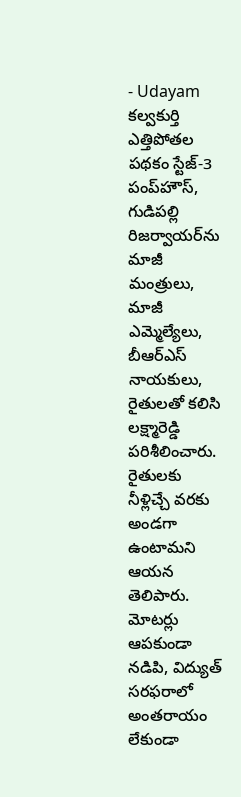- Udayam
కల్వకుర్తి ఎత్తిపోతల పథకం స్టేజ్-3 పంప్‌హౌస్, గుడిపల్లి రిజర్వాయర్‌ను మాజీ మంత్రులు, మాజీ ఎమ్మెల్యేలు, బీఆర్‌ఎస్‌ నాయకులు, రైతులతో కలిసి లక్ష్మారెడ్డి పరిశీలించారు. రైతులకు నీళ్లిచ్చే వరకు అండగా ఉంటామని ఆయన తెలిపారు. మోటర్లు ఆపకుండా నడిపి, విద్యుత్‌ సరఫరాలో అంతరాయం లేకుండా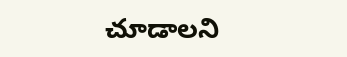చూడాలని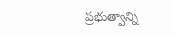ప్రభుత్వాన్ని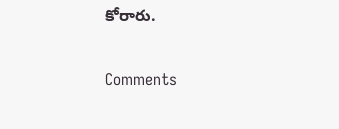కోరారు.

Comments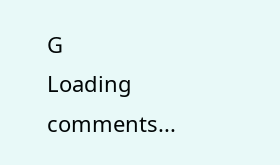G
Loading comments...